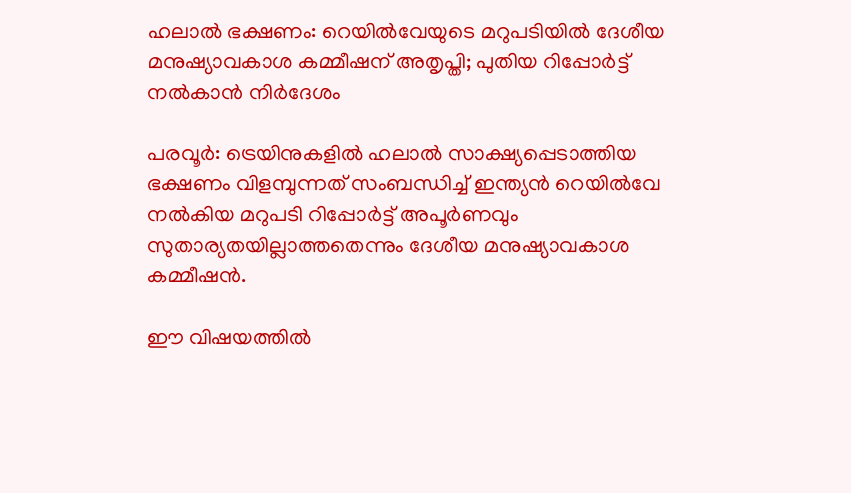ഹലാൽ ഭക്ഷണം: റെയിൽവേയുടെ മറുപടിയിൽ ദേശീയ മനുഷ്യാവകാശ കമ്മീഷന് അതൃപ്തി; പുതിയ റിപ്പോർട്ട് നൽകാൻ നിർദേശം

പരവൂർ: ട്രെയിനുകളിൽ ഹലാൽ സാക്ഷ്യപ്പെടാത്തിയ ഭക്ഷണം വിളമ്പുന്നത് സംബന്ധിച്ച് ഇന്ത്യൻ റെയിൽവേ നൽകിയ മറുപടി റിപ്പോർട്ട് അപൂർണവും സുതാര്യതയില്ലാത്തതെന്നും ദേശീയ മനുഷ്യാവകാശ കമ്മീഷൻ.

ഈ വിഷയത്തിൽ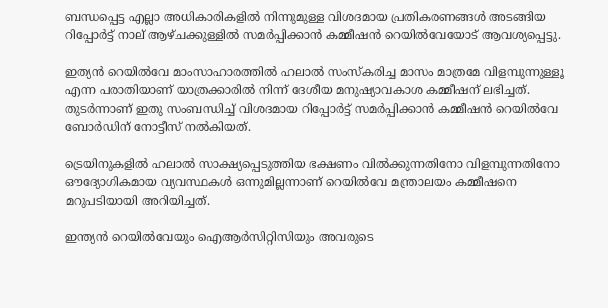ബന്ധപ്പെട്ട എല്ലാ അധികാരികളിൽ നിന്നുമുള്ള വിശദമായ പ്രതികരണങ്ങൾ അടങ്ങിയ റിപ്പോർട്ട് നാല് ആഴ്ചക്കുള്ളിൽ സമർപ്പിക്കാൻ കമ്മീഷൻ റെയിൽവേയോട് ആവശ്യപ്പെട്ടു.

ഇത്യൻ റെയിൽവേ മാംസാഹാരത്തിൽ ഹലാൽ സംസ്കരിച്ച മാസം മാത്രമേ വിളമ്പുന്നുള്ളൂ എന്ന പരാതിയാണ് യാത്രക്കാരിൽ നിന്ന് ദേശീയ മനുഷ്യാവകാശ കമ്മീഷന് ലഭിച്ചത്. തുടർന്നാണ് ഇതു സംബന്ധിച്ച് വിശദമായ റിപ്പോർട്ട് സമർപ്പിക്കാൻ കമ്മീഷൻ റെയിൽവേ ബോർഡിന് നോട്ടീസ് നൽകിയത്.

ട്രെയിനുകളിൽ ഹലാൽ സാക്ഷ്യപ്പെടുത്തിയ ഭക്ഷണം വിൽക്കുന്നതിനോ വിളമ്പുന്നതിനോ ഔദ്യോഗികമായ വ്യവസ്ഥകൾ ഒന്നുമില്ലന്നാണ് റെയിൽവേ മന്ത്രാലയം കമ്മീഷനെ മറുപടിയായി അറിയിച്ചത്.

ഇന്ത്യൻ റെയിൽവേയും ഐആർസിറ്റിസിയും അവരുടെ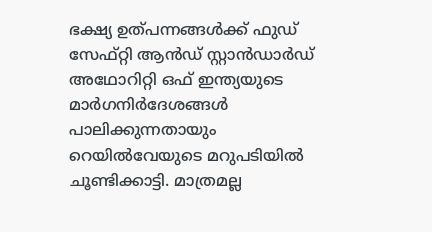ഭക്ഷ്യ ഉത്പന്നങ്ങൾക്ക് ഫുഡ് സേഫ്റ്റി ആൻഡ് സ്റ്റാൻഡാർഡ് അഥോറിറ്റി ഒഫ് ഇന്ത്യയുടെ മാർഗനിർദേശങ്ങൾ പാലിക്കുന്നതായും റെയിൽവേയുടെ മറുപടിയിൽ ചൂണ്ടിക്കാട്ടി. മാത്രമല്ല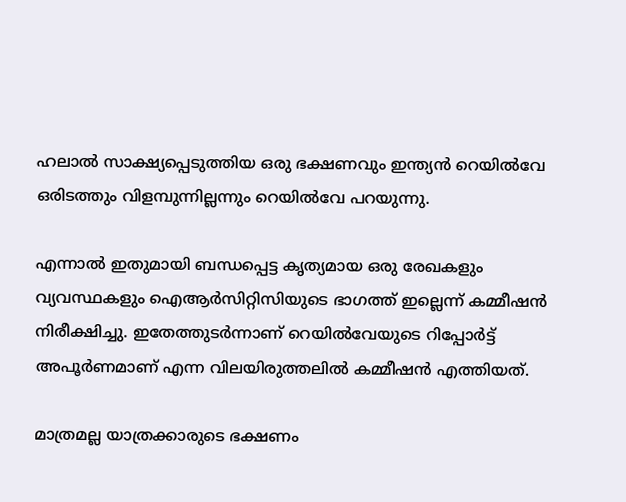ഹലാൽ സാക്ഷ്യപ്പെടുത്തിയ ഒരു ഭക്ഷണവും ഇന്ത്യൻ റെയിൽവേ ഒരിടത്തും വിളമ്പുന്നില്ലന്നും റെയിൽവേ പറയുന്നു.

എന്നാൽ ഇതുമായി ബന്ധപ്പെട്ട കൃത്യമായ ഒരു രേഖകളും വ്യവസ്ഥകളും ഐആർസിറ്റിസിയുടെ ഭാഗത്ത് ഇല്ലെന്ന് കമ്മീഷൻ നിരീക്ഷിച്ചു. ഇതേത്തുടർന്നാണ് റെയിൽവേയുടെ റിപ്പോർട്ട് അപൂർണമാണ് എന്ന വിലയിരുത്തലിൽ കമ്മീഷൻ എത്തിയത്.

മാത്രമല്ല യാത്രക്കാരുടെ ഭക്ഷണം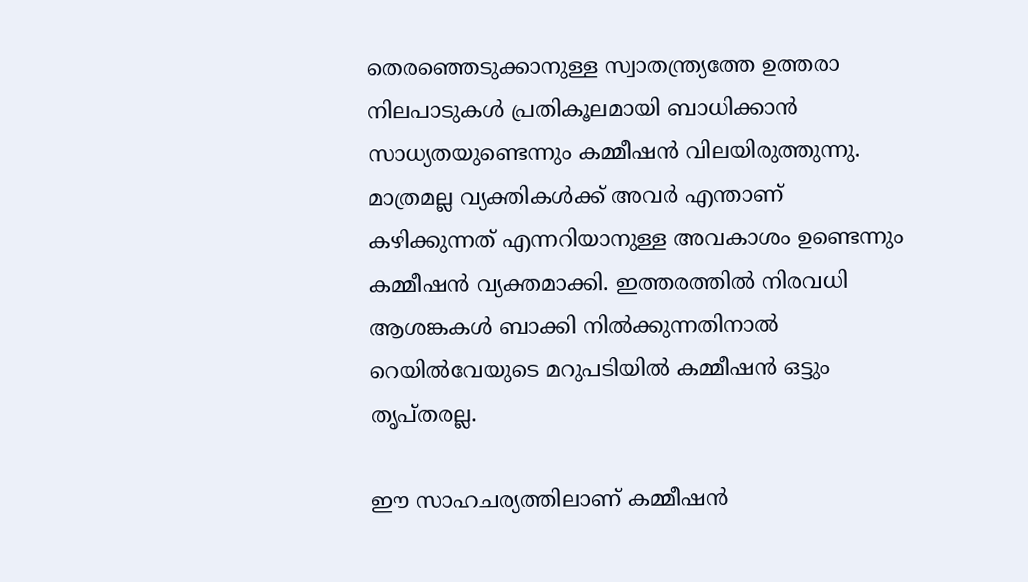തെരഞ്ഞെടുക്കാനുള്ള സ്വാതന്ത്ര്യത്തേ ഉത്തരാ നിലപാടുകൾ പ്രതികൂലമായി ബാധിക്കാൻ സാധ്യതയുണ്ടെന്നും കമ്മീഷൻ വിലയിരുത്തുന്നു. മാത്രമല്ല വ്യക്തികൾക്ക് അവർ എന്താണ് കഴിക്കുന്നത് എന്നറിയാനുള്ള അവകാശം ഉണ്ടെന്നും കമ്മീഷൻ വ്യക്തമാക്കി. ഇത്തരത്തിൽ നിരവധി ആശങ്കകൾ ബാക്കി നിൽക്കുന്നതിനാൽ റെയിൽവേയുടെ മറുപടിയിൽ കമ്മീഷൻ ഒട്ടും തൃപ്തരല്ല.

ഈ സാഹചര്യത്തിലാണ് കമ്മീഷൻ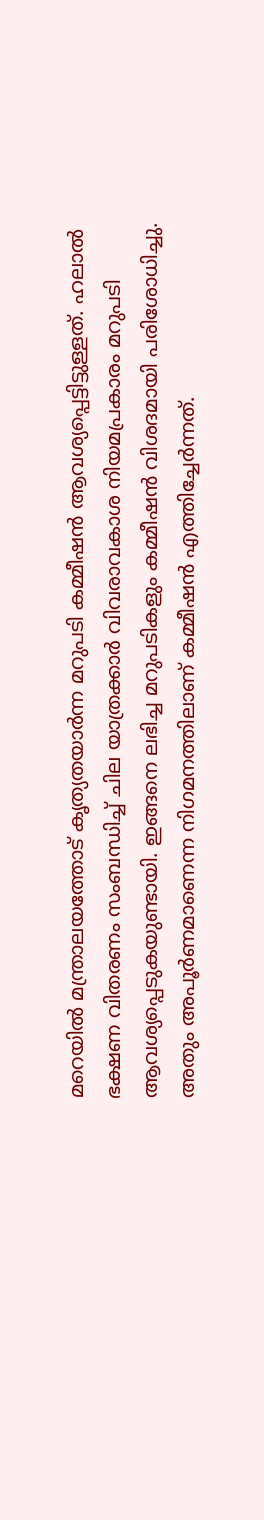മറെയിൽ മന്ത്രാലയത്തോട് കൃത്യതയാർന്ന മറുപടി കമ്മീഷൻ ആവശ്യപ്പെട്ടിട്ടുള്ളത്. ഹലാൽ ഭക്ഷണ വിതരണം സംബന്ധിച്ച് ചില യാത്രക്കാർ വിവരാവകാശ നിയമപ്രകാരം മറുപടി ആവശ്യപ്പെടുകയുണ്ടായി. ഇങ്ങനെ ലഭിച്ച മറുപടികളും കമ്മീഷൻ വിശദമായി പരിശോധിച്ചു. അതും അപൂർണമാണെന്ന നിഗമനത്തിലാണ് കമ്മീഷൻ എത്തിച്ചേർന്നത്.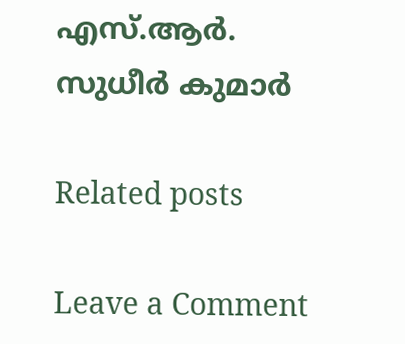എസ്.ആർ. സുധീർ കുമാർ

Related posts

Leave a Comment